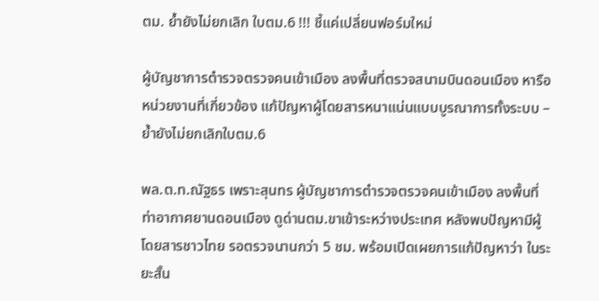ตม. ย้ำยังไม่ยกเลิก ใบตม.6 !!! ชี้แค่เปลี่ยนฟอร์มใหม่

ผู้บัญชาการตำรวจตรวจคนเข้าเมือง ลงพื้นที่ตรวจสนามบินดอนเมือง หารือหน่วยงานที่เกี่ยวข้อง แก้ปัญหาผู้โดยสารหนาแน่นแบบบูรณาการทั้งระบบ – ย้ำยังไม่ยกเลิกใบตม.6

พล.ต.ท.ณัฐธร เพราะสุนทร ผู้บัญชาการตำรวจตรวจคนเข้าเมือง ลงพื้นที่ท่าอากาศยานดอนเมือง ดูด่านตม.ขาเข้าระหว่างประเทศ หลังพบปัญหามีผู้โดยสารชาวไทย รอตรวจนานกว่า 5 ชม. พร้อมเปิดเผยการแก้ปัญหาว่า ในระยะสั้น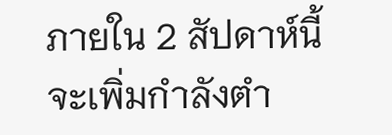ภายใน 2 สัปดาห์นี้ จะเพิ่มกำลังตำ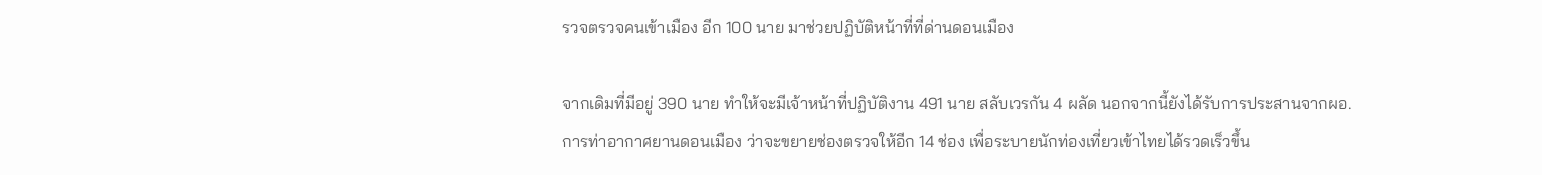รวจตรวจคนเข้าเมือง อีก 100 นาย มาช่วยปฏิบัติหน้าที่ที่ด่านดอนเมือง

จากเดิมที่มีอยู่ 390 นาย ทำให้จะมีเจ้าหน้าที่ปฏิบัติงาน 491 นาย สลับเวรกัน 4 ผลัด นอกจากนี้ยังได้รับการประสานจากผอ.การท่าอากาศยานดอนเมือง ว่าจะขยายช่องตรวจให้อีก 14 ช่อง เพื่อระบายนักท่องเที่ยวเข้าไทยได้รวดเร็วขึ้น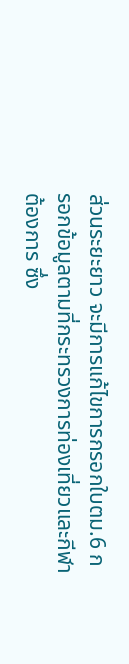ส่วนระยะยาว จะมีการแก้ไขการกรอกใบตม.6 กรอกข้อมูลตามที่กระทรวงการท่องเที่ยวและกีฬาต้องการ ซึ่ง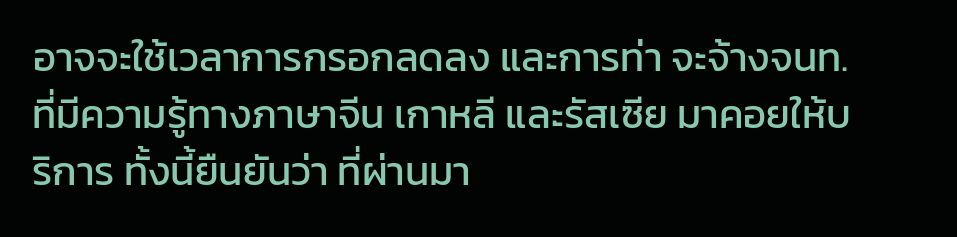อาจจะใช้เวลาการกรอกลดลง และการท่า จะจ้างจนท. ที่มีความรู้ทางภาษาจีน เกาหลี และรัสเซีย มาคอยให้บริการ ทั้งนี้ยืนยันว่า ที่ผ่านมา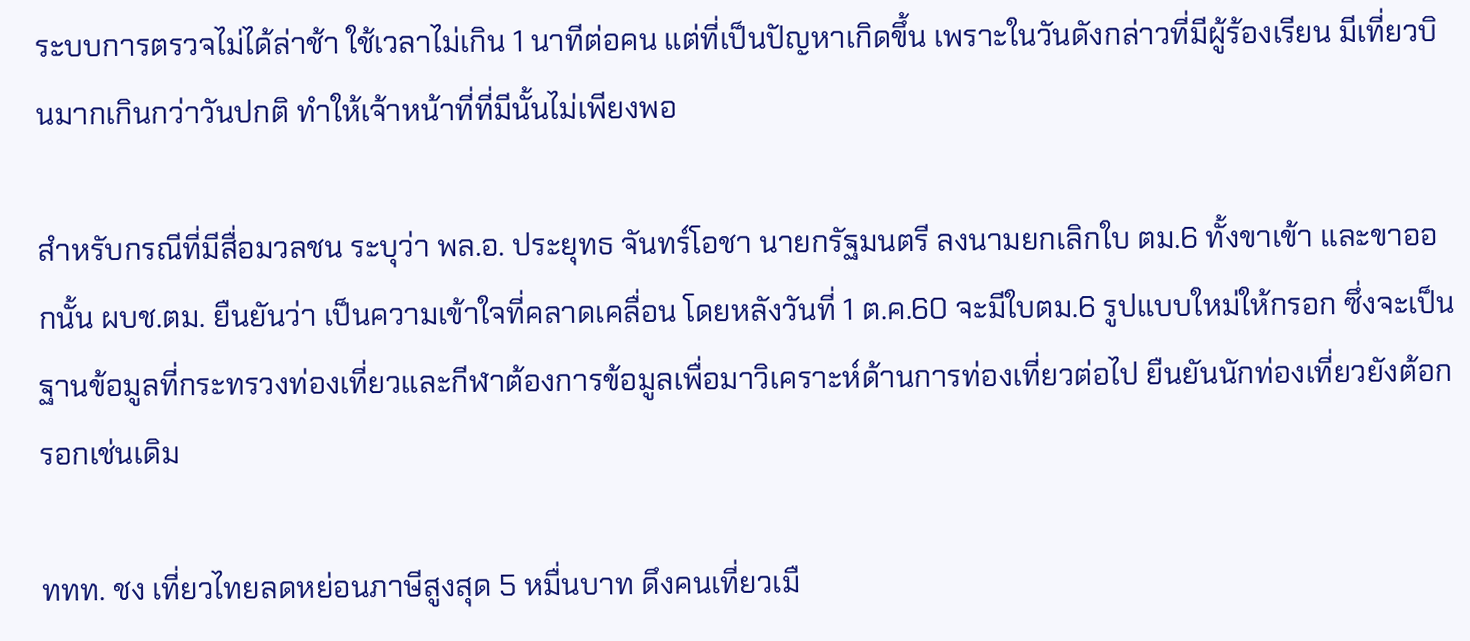ระบบการตรวจไม่ได้ล่าช้า ใช้เวลาไม่เกิน 1 นาทีต่อคน แต่ที่เป็นปัญหาเกิดขึ้น เพราะในวันดังกล่าวที่มีผู้ร้องเรียน มีเที่ยวบินมากเกินกว่าวันปกติ ทำให้เจ้าหน้าที่ที่มีนั้นไม่เพียงพอ

สำหรับกรณีที่มีสื่อมวลชน ระบุว่า พล.อ. ประยุทธ จันทร์โอชา นายกรัฐมนตรี ลงนามยกเลิกใบ ตม.6 ทั้งขาเข้า และขาออกนั้น ผบช.ตม. ยืนยันว่า เป็นความเข้าใจที่คลาดเคลื่อน โดยหลังวันที่ 1 ต.ค.60 จะมีใบตม.6 รูปแบบใหม่ให้กรอก ซึ่งจะเป็นฐานข้อมูลที่กระทรวงท่องเที่ยวและกีฬาต้องการข้อมูลเพื่อมาวิเคราะห์ด้านการท่องเที่ยวต่อไป ยืนยันนักท่องเที่ยวยังต้อกรอกเช่นเดิม

ททท. ชง เที่ยวไทยลดหย่อนภาษีสูงสุด 5 หมื่นบาท ดึงคนเที่ยวเมื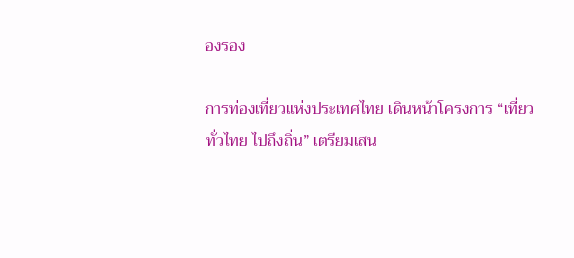องรอง

การท่องเที่ยวแห่งประเทศไทย เดินหน้าโครงการ “เที่ยวทั่วไทย ไปถึงถิ่น” เตรียมเสน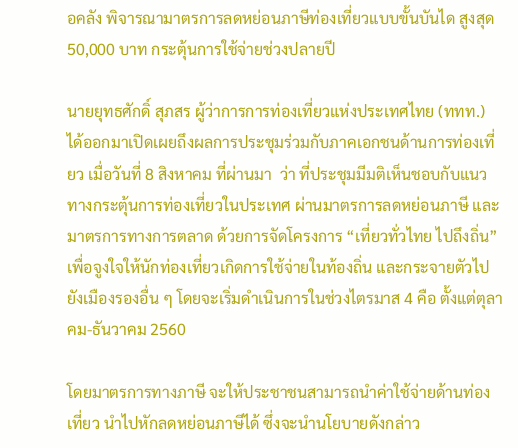อคลัง พิจารณามาตรการลดหย่อนภาษีท่องเที่ยวแบบขั้นบันได สูงสุด 50,000 บาท กระตุ้นการใช้จ่ายช่วงปลายปี

นายยุทธศักดิ์ สุภสร ผู้ว่าการการท่องเที่ยวแห่งประเทศไทย (ททท.) ได้ออกมาเปิดเผยถึงผลการประชุมร่วมกับภาคเอกชนด้านการท่องเที่ยว เมื่อวันที่ 8 สิงหาคม ที่ผ่านมา  ว่า ที่ประชุมมีมติเห็นชอบกับแนวทางกระตุ้นการท่องเที่ยวในประเทศ ผ่านมาตรการลดหย่อนภาษี และมาตรการทางการตลาด ด้วยการจัดโครงการ “เที่ยวทั่วไทย ไปถึงถิ่น” เพื่อจูงใจให้นักท่องเที่ยวเกิดการใช้จ่ายในท้องถิ่น และกระจายตัวไปยังเมืองรองอื่น ๆ โดยจะเริ่มดำเนินการในช่วงไตรมาส 4 คือ ตั้งแต่ตุลาคม-ธันวาคม 2560

โดยมาตรการทางภาษี จะให้ประชาชนสามารถนำค่าใช้จ่ายด้านท่องเที่ยว นำไปหักลดหย่อนภาษีได้ ซึ่งจะนำนโยบายดังกล่าว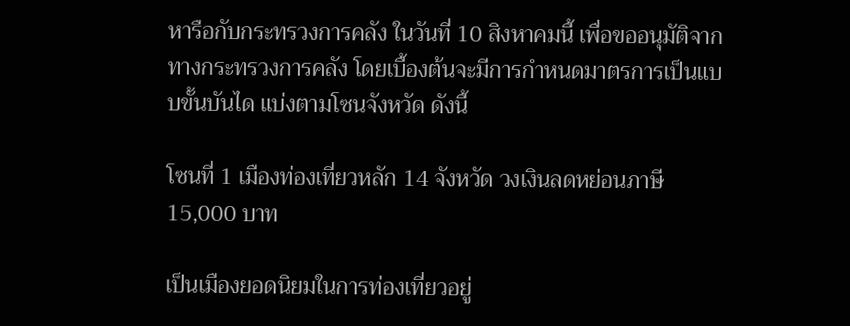หารือกับกระทรวงการคลัง ในวันที่ 10 สิงหาคมนี้ เพื่อขออนุมัติจากทางกระทรวงการคลัง โดยเบื้องต้นจะมีการกำหนดมาตรการเป็นแบบขั้นบันได แบ่งตามโซนจังหวัด ดังนี้

โซนที่ 1 เมืองท่องเที่ยวหลัก 14 จังหวัด วงเงินลดหย่อนภาษี 15,000 บาท

เป็นเมืองยอดนิยมในการท่องเที่ยวอยู่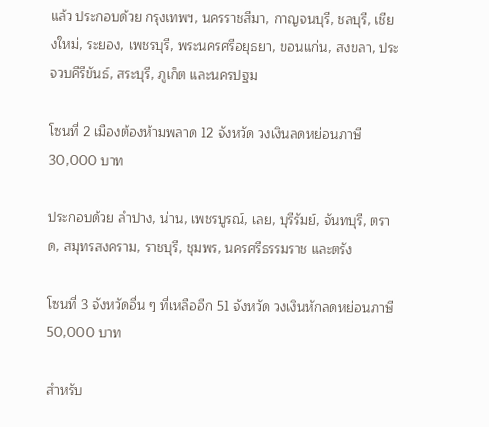แล้ว ประกอบด้วย กรุงเทพฯ, นครราชสีมา, กาญจนบุรี, ชลบุรี, เชียงใหม่, ระยอง, เพชรบุรี, พระนครศรีอยุธยา, ขอนแก่น, สงขลา, ประจวบคีรีขันธ์, สระบุรี, ภูเก็ต และนครปฐม

โซนที่ 2 เมืองต้องห้ามพลาด 12 จังหวัด วงเงินลดหย่อนภาษี 30,000 บาท

ประกอบด้วย ลำปาง, น่าน, เพชรบูรณ์, เลย, บุรีรัมย์, จันทบุรี, ตราด, สมุทรสงคราม, ราชบุรี, ชุมพร, นครศรีธรรมราช และตรัง

โซนที่ 3 จังหวัดอื่น ๆ ที่เหลืออีก 51 จังหวัด วงเงินหักลดหย่อนภาษี 50,000 บาท

สำหรับ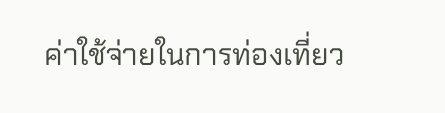ค่าใช้จ่ายในการท่องเที่ยว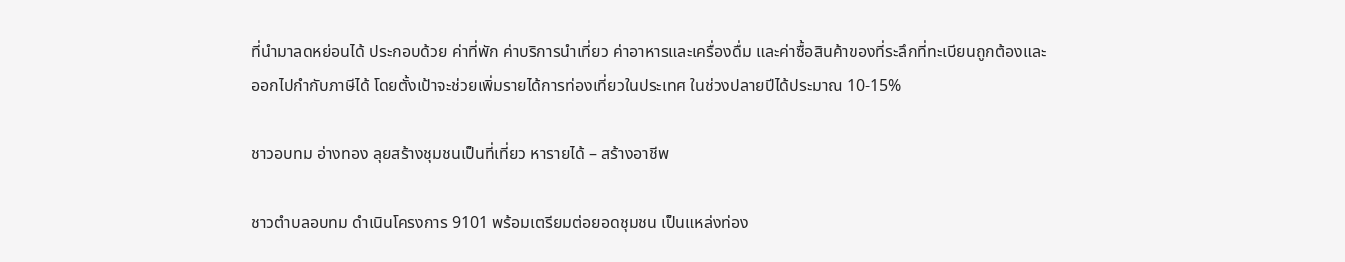ที่นำมาลดหย่อนได้ ประกอบด้วย ค่าที่พัก ค่าบริการนำเที่ยว ค่าอาหารและเครื่องดื่ม และค่าซื้อสินค้าของที่ระลึกที่ทะเบียนถูกต้องและออกไปกำกับภาษีได้ โดยตั้งเป้าจะช่วยเพิ่มรายได้การท่องเที่ยวในประเทศ ในช่วงปลายปีได้ประมาณ 10-15%

ชาวอบทม อ่างทอง ลุยสร้างชุมชนเป็นที่เที่ยว หารายได้ – สร้างอาชีพ

ชาวตำบลอบทม ดำเนินโครงการ 9101 พร้อมเตรียมต่อยอดชุมชน เป็นแหล่งท่อง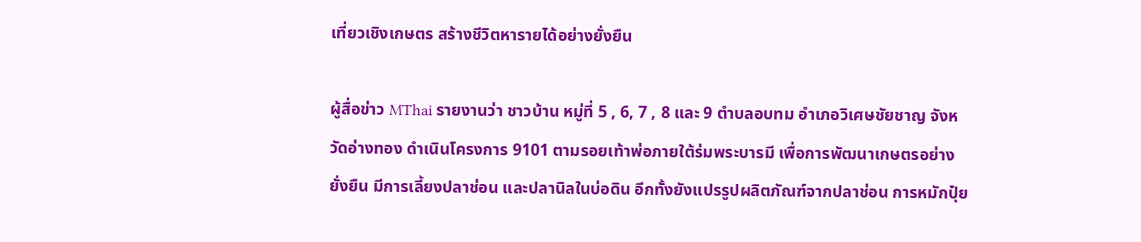เที่ยวเชิงเกษตร สร้างชีวิตหารายได้อย่างยั่งยืน

ผู้สื่อข่าว MThai รายงานว่า ชาวบ้าน หมู่ที่ 5 , 6, 7 , 8 และ 9 ตำบลอบทม อำเภอวิเศษชัยชาญ จังหวัดอ่างทอง ดำเนินโครงการ 9101 ตามรอยเท้าพ่อภายใต้ร่มพระบารมี เพื่อการพัฒนาเกษตรอย่างยั่งยืน มีการเลี้ยงปลาช่อน และปลานิลในบ่อดิน อีกทั้งยังแปรรูปผลิตภัณฑ์จากปลาช่อน การหมักปุ๋ย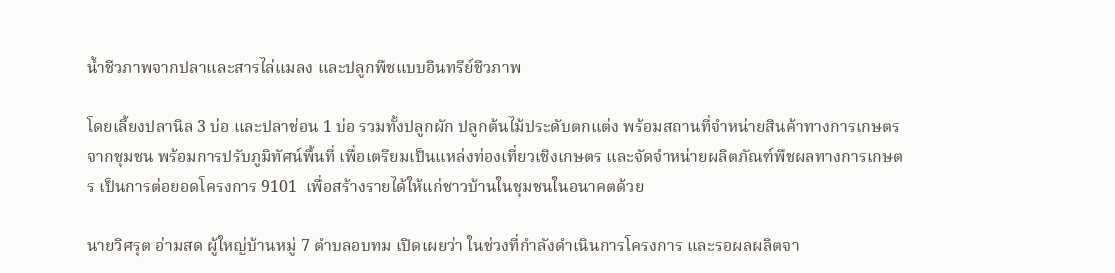น้ำชีวภาพจากปลาและสารไล่แมลง และปลูกพืชแบบอินทรีย์ชีวภาพ

โดยเลี้ยงปลานิล 3 บ่อ และปลาช่อน 1 บ่อ รวมทั้งปลูกผัก ปลูกต้นไม้ประดับตกแต่ง พร้อมสถานที่จำหน่ายสินค้าทางการเกษตรจากชุมชน พร้อมการปรับภูมิทัศน์พื้นที่ เพื่อเตรียมเป็นแหล่งท่องเที่ยวเชิงเกษตร และจัดจำหน่ายผลิตภัณฑ์พืชผลทางการเกษตร เป็นการต่อยอดโครงการ 9101  เพื่อสร้างรายได้ให้แก่ชาวบ้านในชุมชนในอนาคตด้วย

นายวิศรุต อ่ามสด ผู้ใหญ่บ้านหมู่ 7 ตำบลอบทม เปิดเผยว่า ในช่วงที่กำลังดำเนินการโครงการ และรอผลผลิตจา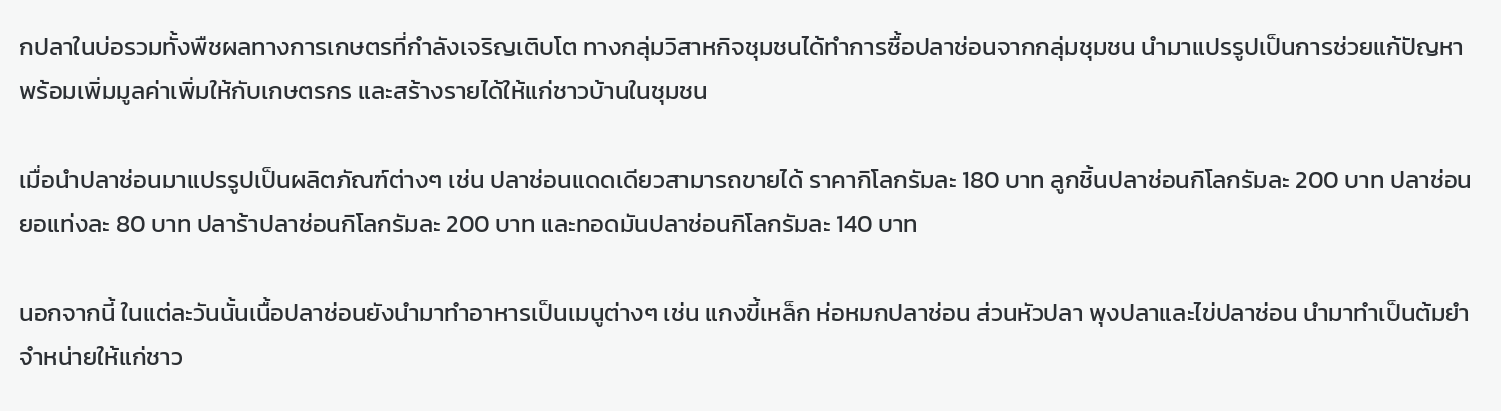กปลาในบ่อรวมทั้งพืชผลทางการเกษตรที่กำลังเจริญเติบโต ทางกลุ่มวิสาหกิจชุมชนได้ทำการซื้อปลาช่อนจากกลุ่มชุมชน นำมาแปรรูปเป็นการช่วยแก้ปัญหาพร้อมเพิ่มมูลค่าเพิ่มให้กับเกษตรกร และสร้างรายได้ให้แก่ชาวบ้านในชุมชน

เมื่อนำปลาช่อนมาแปรรูปเป็นผลิตภัณฑ์ต่างๆ เช่น ปลาช่อนแดดเดียวสามารถขายได้ ราคากิโลกรัมละ 180 บาท ลูกชิ้นปลาช่อนกิโลกรัมละ 200 บาท ปลาช่อนยอแท่งละ 80 บาท ปลาร้าปลาช่อนกิโลกรัมละ 200 บาท และทอดมันปลาช่อนกิโลกรัมละ 140 บาท

นอกจากนี้ ในแต่ละวันนั้นเนื้อปลาช่อนยังนำมาทำอาหารเป็นเมนูต่างๆ เช่น แกงขี้เหล็ก ห่อหมกปลาช่อน ส่วนหัวปลา พุงปลาและไข่ปลาช่อน นำมาทำเป็นต้มยำจำหน่ายให้แก่ชาว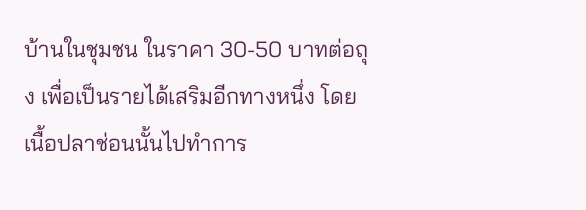บ้านในชุมชน ในราคา 30-50 บาทต่อถุง เพื่อเป็นรายได้เสริมอีกทางหนึ่ง โดยเนื้อปลาช่อนนั้นไปทำการ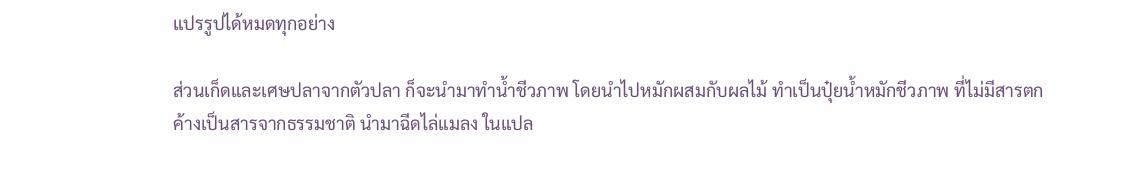แปรรูปได้หมดทุกอย่าง

ส่วนเก็ดและเศษปลาจากตัวปลา ก็จะนำมาทำน้ำชีวภาพ โดยนำไปหมักผสมกับผลไม้ ทำเป็นปุ๋ยน้ำหมักชีวภาพ ที่ไม่มีสารตกค้างเป็นสารจากธรรมชาติ นำมาฉีดไล่แมลง ในแปล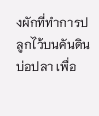งผักที่ทำการปลูกไว้บนคันดินบ่อปลา เพื่อ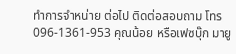ทำการจำหน่าย ต่อไป ติดต่อสอบถาม โทร 096-1361-953 คุณน้อย หรือเฟซบุ๊ก มายู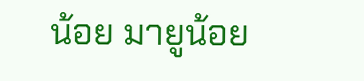น้อย มายูน้อย